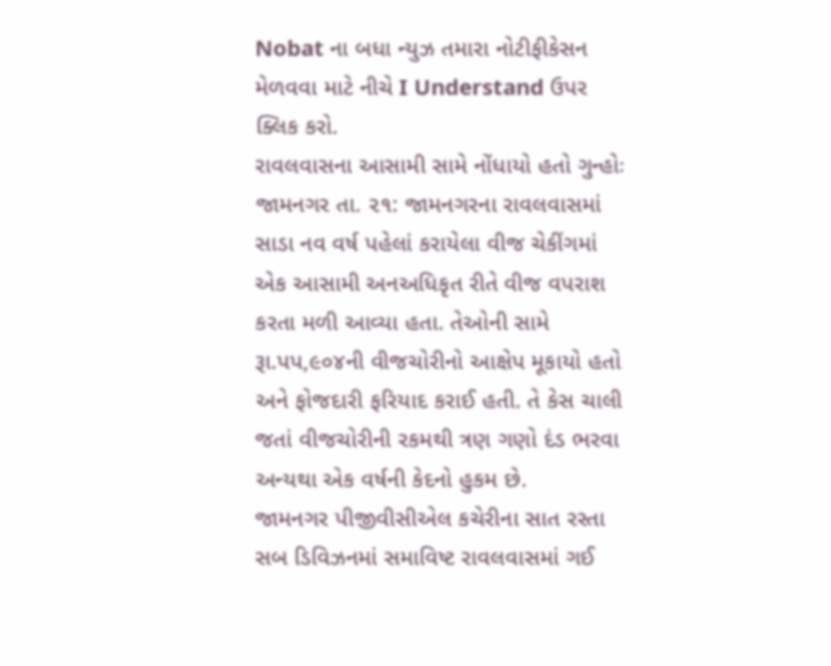Nobat ના બધા ન્યુઝ તમારા નોટીફીકેસન મેળવવા માટે નીચે I Understand ઉપર ક્લિક કરો.
રાવલવાસના આસામી સામે નોંધાયો હતો ગુન્હોઃ
જામનગર તા. ૨૧: જામનગરના રાવલવાસમાં સાડા નવ વર્ષ પહેલાં કરાયેલા વીજ ચેકીંગમાં એક આસામી અનઅધિકૃત રીતે વીજ વપરાશ કરતા મળી આવ્યા હતા. તેઓની સામે રૂા.પપ,૯૦૪ની વીજચોરીનો આક્ષેપ મૂકાયો હતો અને ફોજદારી ફરિયાદ કરાઈ હતી. તે કેસ ચાલી જતાં વીજચોરીની રકમથી ત્રણ ગણો દંડ ભરવા અન્યથા એક વર્ષની કેદનો હુકમ છે.
જામનગર પીજીવીસીએલ કચેરીના સાત રસ્તા સબ ડિવિઝનમાં સમાવિષ્ટ રાવલવાસમાં ગઈ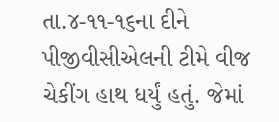તા.૪-૧૧-૧૬ના દીને પીજીવીસીએલની ટીમે વીજ ચેકીંગ હાથ ધર્યું હતું. જેમાં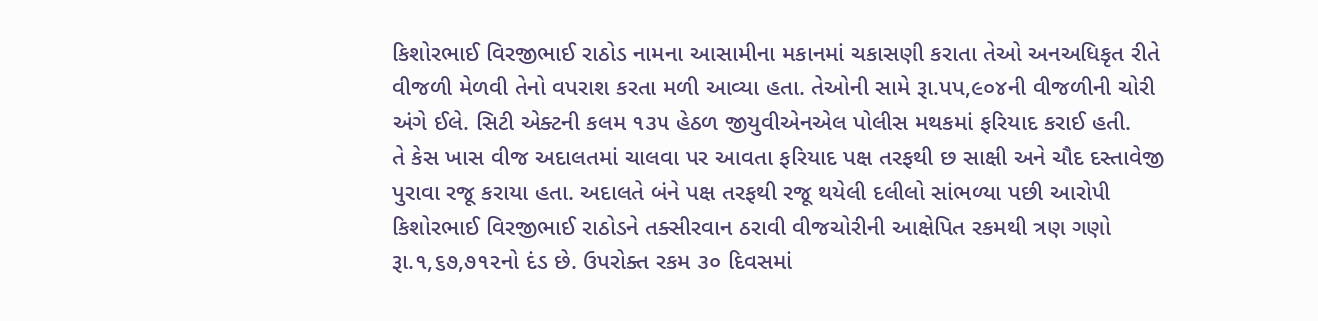કિશોરભાઈ વિરજીભાઈ રાઠોડ નામના આસામીના મકાનમાં ચકાસણી કરાતા તેઓ અનઅધિકૃત રીતે વીજળી મેળવી તેનો વપરાશ કરતા મળી આવ્યા હતા. તેઓની સામે રૂા.પપ,૯૦૪ની વીજળીની ચોરી અંગે ઈલે. સિટી એક્ટની કલમ ૧૩૫ હેઠળ જીયુવીએનએલ પોલીસ મથકમાં ફરિયાદ કરાઈ હતી.
તે કેસ ખાસ વીજ અદાલતમાં ચાલવા પર આવતા ફરિયાદ પક્ષ તરફથી છ સાક્ષી અને ચૌદ દસ્તાવેજી પુરાવા રજૂ કરાયા હતા. અદાલતે બંને પક્ષ તરફથી રજૂ થયેલી દલીલો સાંભળ્યા પછી આરોપી કિશોરભાઈ વિરજીભાઈ રાઠોડને તક્સીરવાન ઠરાવી વીજચોરીની આક્ષેપિત રકમથી ત્રણ ગણો રૂા.૧,૬૭,૭૧૨નો દંડ છે. ઉપરોક્ત રકમ ૩૦ દિવસમાં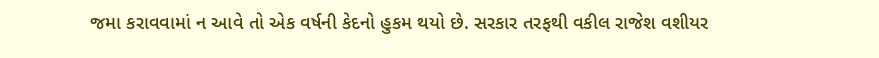જમા કરાવવામાં ન આવે તો એક વર્ષની કેદનો હુકમ થયો છે. સરકાર તરફથી વકીલ રાજેશ વશીયર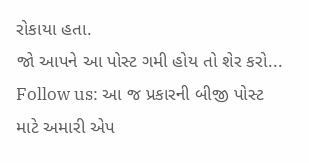રોકાયા હતા.
જો આપને આ પોસ્ટ ગમી હોય તો શેર કરો...
Follow us: આ જ પ્રકારની બીજી પોસ્ટ માટે અમારી એપ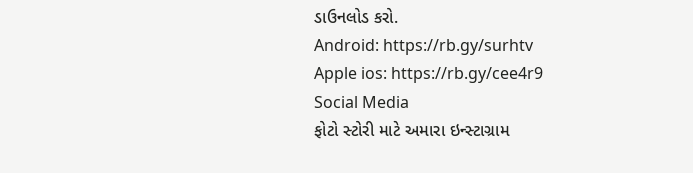ડાઉનલોડ કરો.
Android: https://rb.gy/surhtv
Apple ios: https://rb.gy/cee4r9
Social Media
ફોટો સ્ટોરી માટે અમારા ઇન્સ્ટાગ્રામ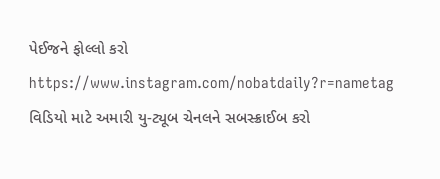પેઈજને ફોલ્લો કરો
https://www.instagram.com/nobatdaily?r=nametag
વિડિયો માટે અમારી યુ-ટ્યૂબ ચેનલને સબસ્ક્રાઈબ કરો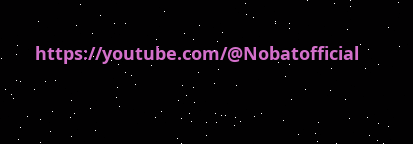https://youtube.com/@Nobatofficial